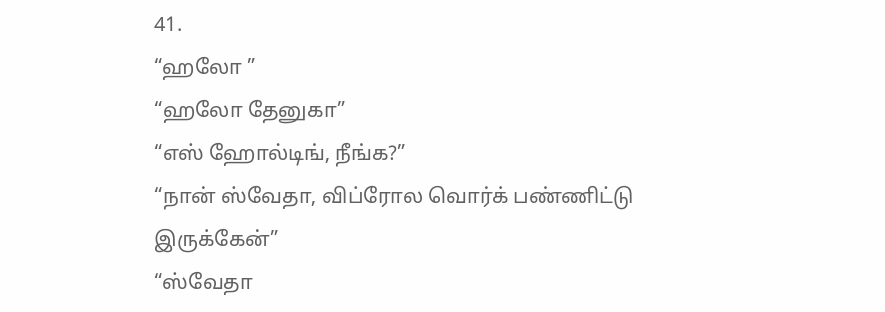41.
“ஹலோ ”
“ஹலோ தேனுகா”
“எஸ் ஹோல்டிங், நீங்க?”
“நான் ஸ்வேதா, விப்ரோல வொர்க் பண்ணிட்டு இருக்கேன்”
“ஸ்வேதா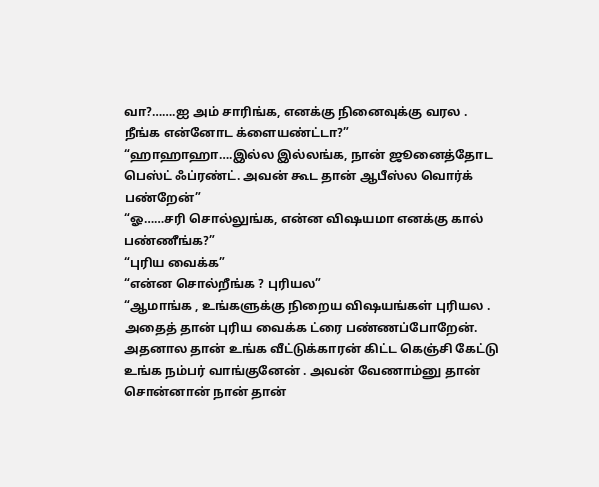வா?…….ஐ அம் சாரிங்க, எனக்கு நினைவுக்கு வரல . நீங்க என்னோட க்ளையண்ட்டா?”
“ஹாஹாஹா….இல்ல இல்லங்க, நான் ஜூனைத்தோட பெஸ்ட் ஃப்ரண்ட். அவன் கூட தான் ஆபீஸ்ல வொர்க் பண்றேன்”
“ஓ……சரி சொல்லுங்க, என்ன விஷயமா எனக்கு கால் பண்ணீங்க?”
“புரிய வைக்க”
“என்ன சொல்றீங்க ? புரியல”
“ஆமாங்க , உங்களுக்கு நிறைய விஷயங்கள் புரியல . அதைத் தான் புரிய வைக்க ட்ரை பண்ணப்போறேன். அதனால தான் உங்க வீட்டுக்காரன் கிட்ட கெஞ்சி கேட்டு உங்க நம்பர் வாங்குனேன் . அவன் வேணாம்னு தான் சொன்னான் நான் தான்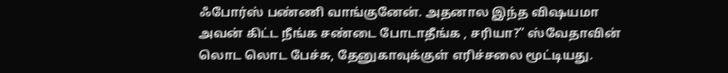ஃபோர்ஸ் பண்ணி வாங்குனேன். அதனால இந்த விஷயமா அவன் கிட்ட நீங்க சண்டை போடாதீங்க , சரியா?” ஸ்வேதாவின் லொட லொட பேச்சு, தேனுகாவுக்குள் எரிச்சலை மூட்டியது.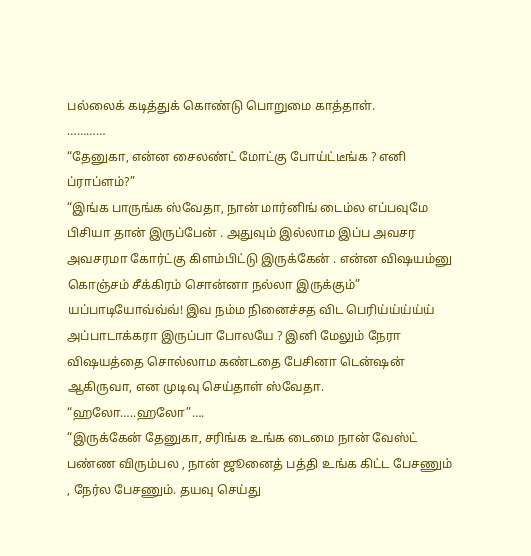பல்லைக் கடித்துக் கொண்டு பொறுமை காத்தாள்.
…………
“தேனுகா, என்ன சைலண்ட் மோட்கு போய்ட்டீங்க ? எனி ப்ராப்ளம்?”
“இங்க பாருங்க ஸ்வேதா, நான் மார்னிங் டைம்ல எப்பவுமே பிசியா தான் இருப்பேன் . அதுவும் இல்லாம இப்ப அவசர அவசரமா கோர்ட்கு கிளம்பிட்டு இருக்கேன் . என்ன விஷயம்னு கொஞ்சம் சீக்கிரம் சொன்னா நல்லா இருக்கும்” யப்பாடியோவ்வ்வ்! இவ நம்ம நினைச்சத விட பெரிய்ய்ய்ய்ய் அப்பாடாக்கரா இருப்பா போலயே ? இனி மேலும் நேரா விஷயத்தை சொல்லாம கண்டதை பேசினா டென்ஷன் ஆகிருவா, என முடிவு செய்தாள் ஸ்வேதா.
“ஹலோ…..ஹலோ”….
“இருக்கேன் தேனுகா, சரிங்க உங்க டைமை நான் வேஸ்ட் பண்ண விரும்பல , நான் ஜூனைத் பத்தி உங்க கிட்ட பேசணும் , நேர்ல பேசணும். தயவு செய்து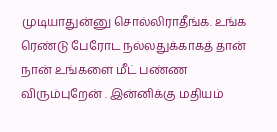முடியாதுன்னு சொல்லிராதீங்க. உங்க ரெண்டு பேரோட நல்லதுக்காகத் தான் நான் உங்களை மீட் பண்ண விரும்புறேன் . இன்னிக்கு மதியம்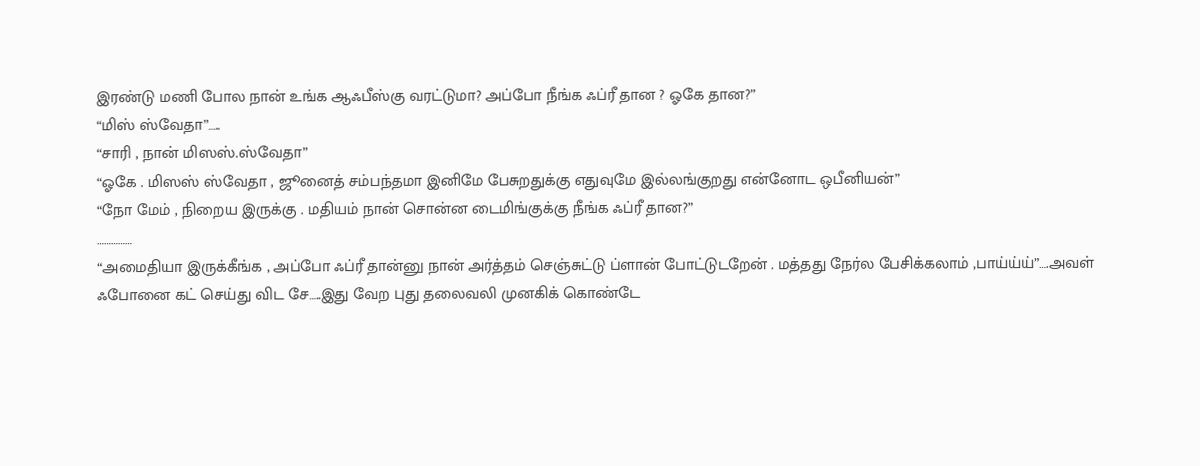இரண்டு மணி போல நான் உங்க ஆஃபீஸ்கு வரட்டுமா? அப்போ நீங்க ஃப்ரீ தான ? ஓகே தான?”
“மிஸ் ஸ்வேதா”…..
“சாரி , நான் மிஸஸ்.ஸ்வேதா”
“ஓகே . மிஸஸ் ஸ்வேதா , ஜூனைத் சம்பந்தமா இனிமே பேசுறதுக்கு எதுவுமே இல்லங்குறது என்னோட ஒபீனியன்”
“நோ மேம் , நிறைய இருக்கு . மதியம் நான் சொன்ன டைமிங்குக்கு நீங்க ஃப்ரீ தான?”
……………
“அமைதியா இருக்கீங்க , அப்போ ஃப்ரீ தான்னு நான் அர்த்தம் செஞ்சுட்டு ப்ளான் போட்டுடறேன் . மத்தது நேர்ல பேசிக்கலாம் ,பாய்ய்ய்”….அவள் ஃபோனை கட் செய்து விட சே…..இது வேற புது தலைவலி முனகிக் கொண்டே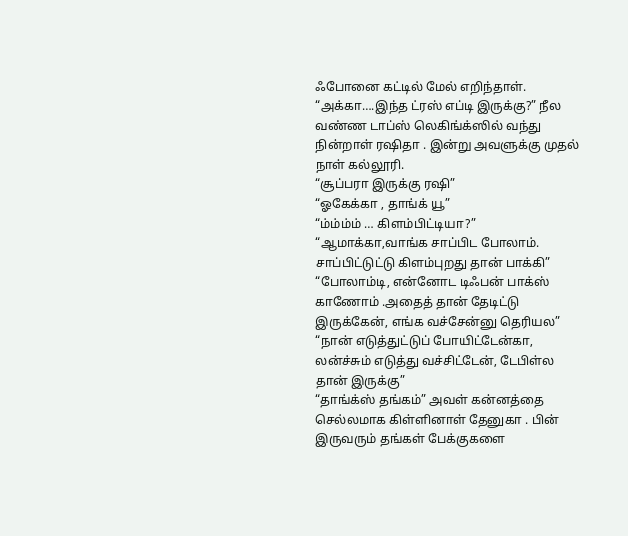ஃபோனை கட்டில் மேல் எறிந்தாள்.
“அக்கா….இந்த ட்ரஸ் எப்டி இருக்கு?” நீல வண்ண டாப்ஸ் லெகிங்க்ஸில் வந்து நின்றாள் ரஷிதா . இன்று அவளுக்கு முதல் நாள் கல்லூரி.
“சூப்பரா இருக்கு ரஷி”
“ஓகேக்கா , தாங்க் யூ”
“ம்ம்ம்ம் … கிளம்பிட்டியா?”
“ஆமாக்கா,வாங்க சாப்பிட போலாம். சாப்பிட்டுட்டு கிளம்புறது தான் பாக்கி”
“போலாம்டி, என்னோட டிஃபன் பாக்ஸ் காணோம் .அதைத் தான் தேடிட்டு இருக்கேன், எங்க வச்சேன்னு தெரியல”
“நான் எடுத்துட்டுப் போயிட்டேன்கா, லன்ச்சும் எடுத்து வச்சிட்டேன், டேபிள்ல தான் இருக்கு”
“தாங்க்ஸ் தங்கம்” அவள் கன்னத்தை செல்லமாக கிள்ளினாள் தேனுகா . பின் இருவரும் தங்கள் பேக்குகளை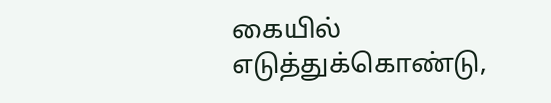கையில் எடுத்துக்கொண்டு,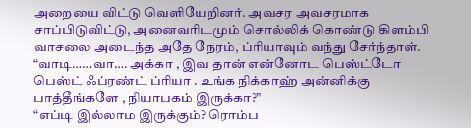அறையை விட்டு வெளியேறினர். அவசர அவசரமாக சாப்பிடுவிட்டு, அனைவரிடமும் சொல்லிக் கொண்டு கிளம்பி வாசலை அடைந்த அதே நேரம், ப்ரியாவும் வந்து சேர்ந்தாள்.
“வாடி……வா…. அக்கா , இவ தான் என்னோட பெஸ்ட்டோ பெஸ்ட் ஃப்ரண்ட் ப்ரியா . உங்க நிக்காஹ் அன்னிக்கு பாத்தீங்களே , நியாபகம் இருக்கா?”
“எப்டி இல்லாம இருக்கும்? ரொம்ப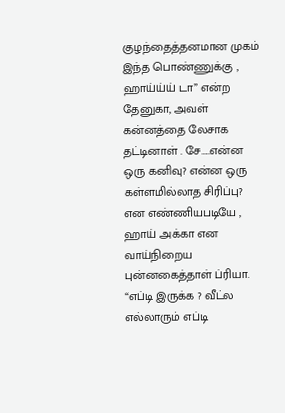குழந்தைத்தனமான முகம் இந்த பொண்ணுக்கு , ஹாய்ய்ய் டா” என்ற தேனுகா, அவள் கன்னத்தை லேசாக தட்டினாள் . சே…..என்ன ஒரு கனிவு? என்ன ஒரு கள்ளமில்லாத சிரிப்பு? என எண்ணியபடியே , ஹாய் அக்கா என வாய்நிறைய புன்னகைத்தாள் ப்ரியா.
“எப்டி இருக்க ? வீட்ல எல்லாரும் எப்டி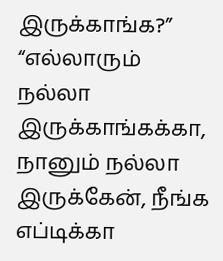இருக்காங்க?”
“எல்லாரும் நல்லா இருக்காங்கக்கா, நானும் நல்லா இருக்கேன், நீங்க எப்டிக்கா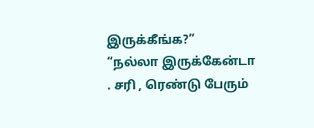இருக்கீங்க?”
“நல்லா இருக்கேன்டா . சரி , ரெண்டு பேரும்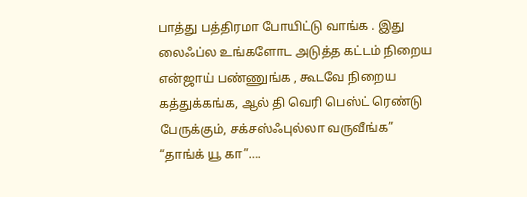பாத்து பத்திரமா போயிட்டு வாங்க . இது லைஃப்ல உங்களோட அடுத்த கட்டம் நிறைய என்ஜாய் பண்ணுங்க , கூடவே நிறைய கத்துக்கங்க, ஆல் தி வெரி பெஸ்ட் ரெண்டு பேருக்கும், சக்சஸ்ஃபுல்லா வருவீங்க”
“தாங்க் யூ கா”….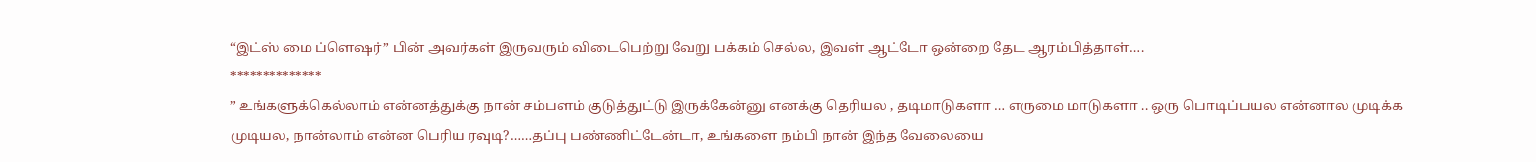“இட்ஸ் மை ப்ளெஷர்” பின் அவர்கள் இருவரும் விடைபெற்று வேறு பக்கம் செல்ல, இவள் ஆட்டோ ஒன்றை தேட ஆரம்பித்தாள்….
**************
” உங்களுக்கெல்லாம் என்னத்துக்கு நான் சம்பளம் குடுத்துட்டு இருக்கேன்னு எனக்கு தெரியல , தடிமாடுகளா … எருமை மாடுகளா .. ஒரு பொடிப்பயல என்னால முடிக்க முடியல, நான்லாம் என்ன பெரிய ரவுடி?……தப்பு பண்ணிட்டேன்டா, உங்களை நம்பி நான் இந்த வேலையை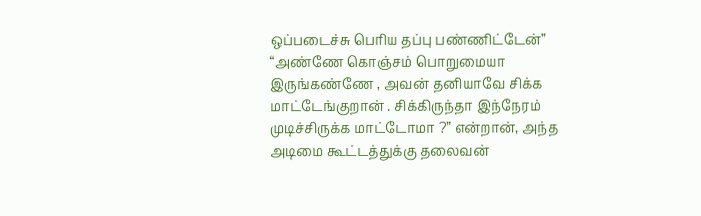ஒப்படைச்சு பெரிய தப்பு பண்ணிட்டேன்”
“அண்ணே கொஞ்சம் பொறுமையா இருங்கண்ணே , அவன் தனியாவே சிக்க மாட்டேங்குறான் . சிக்கிருந்தா இந்நேரம் முடிச்சிருக்க மாட்டோமா ?” என்றான், அந்த அடிமை கூட்டத்துக்கு தலைவன்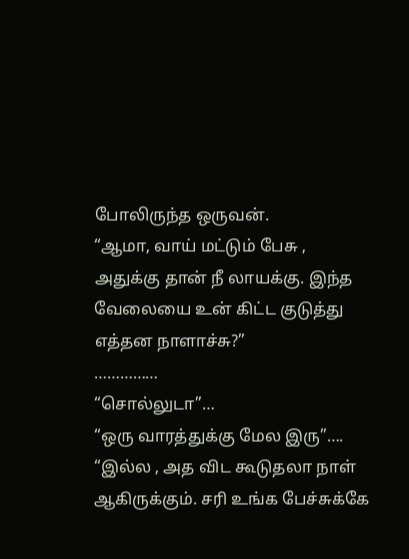போலிருந்த ஒருவன்.
“ஆமா, வாய் மட்டும் பேசு , அதுக்கு தான் நீ லாயக்கு. இந்த வேலையை உன் கிட்ட குடுத்து எத்தன நாளாச்சு?”
……………
“சொல்லுடா”…
“ஒரு வாரத்துக்கு மேல இரு”….
“இல்ல , அத விட கூடுதலா நாள் ஆகிருக்கும். சரி உங்க பேச்சுக்கே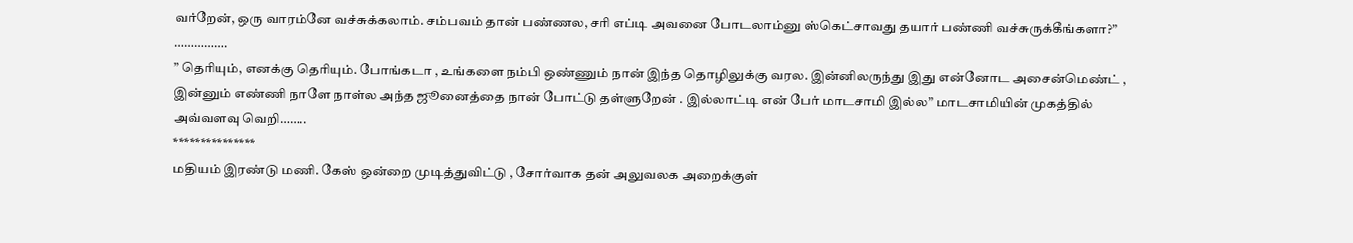வர்றேன், ஒரு வாரம்னே வச்சுக்கலாம். சம்பவம் தான் பண்ணல, சரி எப்டி அவனை போடலாம்னு ஸ்கெட்சாவது தயார் பண்ணி வச்சுருக்கீங்களா?”
…………….
” தெரியும், எனக்கு தெரியும். போங்கடா , உங்களை நம்பி ஒண்ணும் நான் இந்த தொழிலுக்கு வரல. இன்னிலருந்து இது என்னோட அசைன்மெண்ட் , இன்னும் எண்ணி நாளே நாள்ல அந்த ஜூனைத்தை நான் போட்டு தள்ளுறேன் . இல்லாட்டி என் பேர் மாடசாமி இல்ல” மாடசாமியின் முகத்தில் அவ்வளவு வெறி……..
***************
மதியம் இரண்டு மணி. கேஸ் ஒன்றை முடித்துவிட்டு , சோர்வாக தன் அலுவலக அறைக்குள்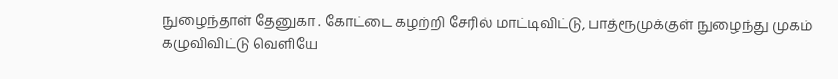நுழைந்தாள் தேனுகா . கோட்டை கழற்றி சேரில் மாட்டிவிட்டு, பாத்ரூமுக்குள் நுழைந்து முகம் கழுவிவிட்டு வெளியே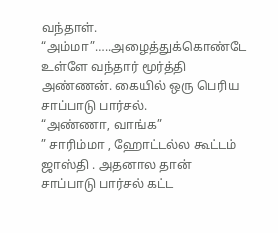வந்தாள்.
“அம்மா”…..அழைத்துக்கொண்டே உள்ளே வந்தார் மூர்த்தி அண்ணன். கையில் ஒரு பெரிய சாப்பாடு பார்சல்.
“அண்ணா, வாங்க”
” சாரிம்மா , ஹோட்டல்ல கூட்டம் ஜாஸ்தி . அதனால தான் சாப்பாடு பார்சல் கட்ட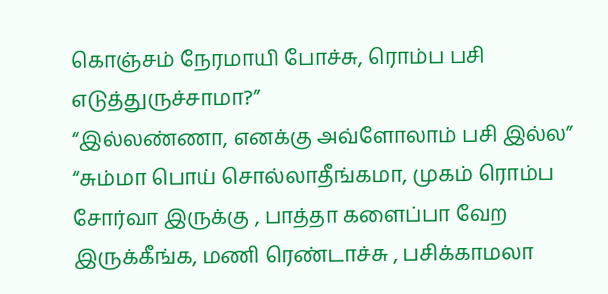கொஞ்சம் நேரமாயி போச்சு, ரொம்ப பசி எடுத்துருச்சாமா?”
“இல்லண்ணா, எனக்கு அவ்ளோலாம் பசி இல்ல”
“சும்மா பொய் சொல்லாதீங்கமா, முகம் ரொம்ப சோர்வா இருக்கு , பாத்தா களைப்பா வேற இருக்கீங்க, மணி ரெண்டாச்சு , பசிக்காமலா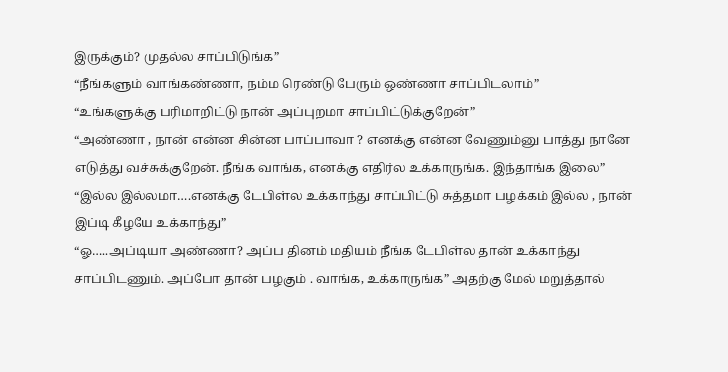இருக்கும்? முதல்ல சாப்பிடுங்க”
“நீங்களும் வாங்கண்ணா, நம்ம ரெண்டு பேரும் ஒண்ணா சாப்பிடலாம்”
“உங்களுக்கு பரிமாறிட்டு நான் அப்புறமா சாப்பிட்டுக்குறேன்”
“அண்ணா , நான் என்ன சின்ன பாப்பாவா ? எனக்கு என்ன வேணும்னு பாத்து நானே எடுத்து வச்சுக்குறேன். நீங்க வாங்க, எனக்கு எதிர்ல உக்காருங்க. இந்தாங்க இலை”
“இல்ல இல்லமா….எனக்கு டேபிள்ல உக்காந்து சாப்பிட்டு சுத்தமா பழக்கம் இல்ல , நான் இப்டி கீழயே உக்காந்து”
“ஓ…..அப்டியா அண்ணா? அப்ப தினம் மதியம் நீங்க டேபிள்ல தான் உக்காந்து சாப்பிடணும். அப்போ தான் பழகும் . வாங்க, உக்காருங்க” அதற்கு மேல் மறுத்தால்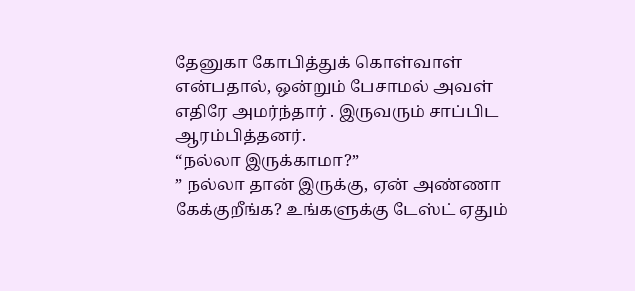தேனுகா கோபித்துக் கொள்வாள் என்பதால், ஒன்றும் பேசாமல் அவள் எதிரே அமர்ந்தார் . இருவரும் சாப்பிட ஆரம்பித்தனர்.
“நல்லா இருக்காமா?”
” நல்லா தான் இருக்கு, ஏன் அண்ணா கேக்குறீங்க? உங்களுக்கு டேஸ்ட் ஏதும்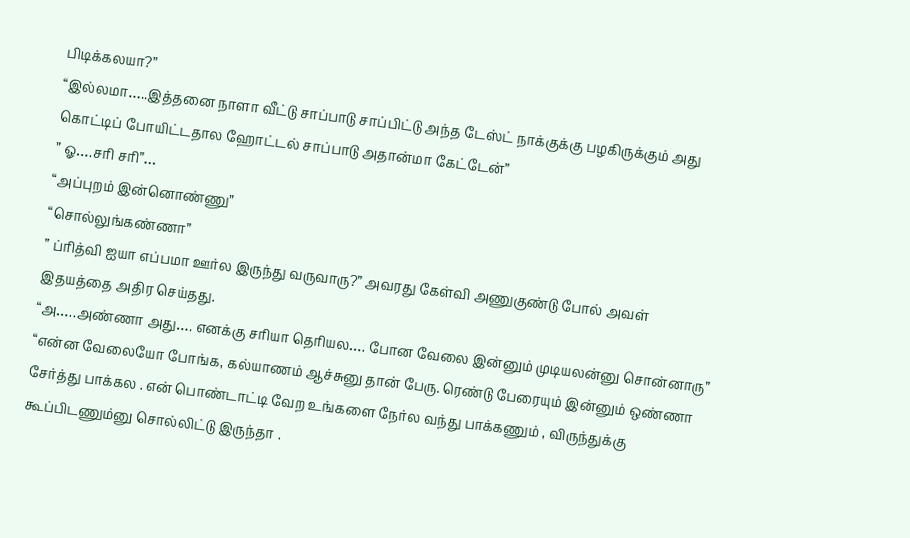பிடிக்கலயா?”
“இல்லமா…..இத்தனை நாளா வீட்டு சாப்பாடு சாப்பிட்டு அந்த டேஸ்ட் நாக்குக்கு பழகிருக்கும் அது கொட்டிப் போயிட்டதால ஹோட்டல் சாப்பாடு அதான்மா கேட்டேன்”
” ஓ….சரி சரி”…
“அப்புறம் இன்னொண்ணு”
“சொல்லுங்கண்ணா”
” ப்ரித்வி ஐயா எப்பமா ஊர்ல இருந்து வருவாரு?” அவரது கேள்வி அணுகுண்டு போல் அவள் இதயத்தை அதிர செய்தது.
“அ…..அண்ணா அது…. எனக்கு சரியா தெரியல…. போன வேலை இன்னும் முடியலன்னு சொன்னாரு”
“என்ன வேலையோ போங்க, கல்யாணம் ஆச்சுனு தான் பேரு. ரெண்டு பேரையும் இன்னும் ஒண்ணா சேர்த்து பாக்கல . என் பொண்டாட்டி வேற உங்களை நேர்ல வந்து பாக்கணும் , விருந்துக்கு கூப்பிடணும்னு சொல்லிட்டு இருந்தா .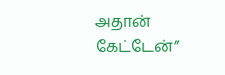அதான் கேட்டேன்”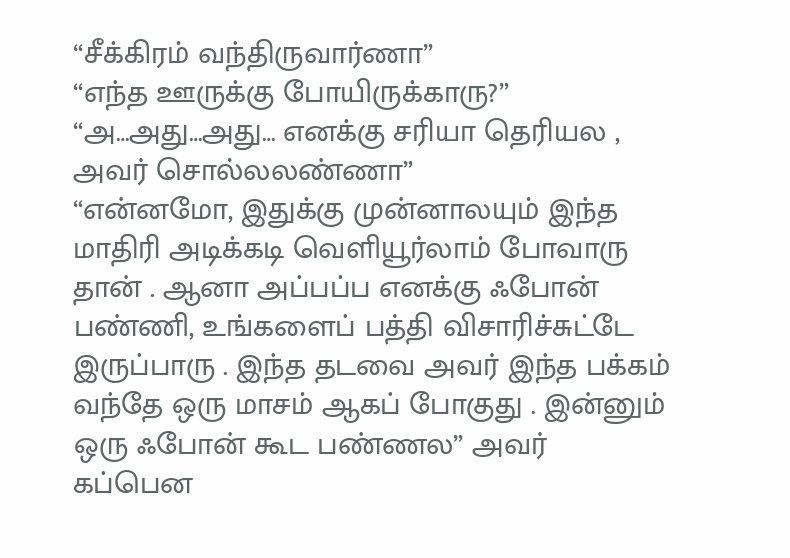“சீக்கிரம் வந்திருவார்ணா”
“எந்த ஊருக்கு போயிருக்காரு?”
“அ…அது…அது… எனக்கு சரியா தெரியல , அவர் சொல்லலண்ணா”
“என்னமோ, இதுக்கு முன்னாலயும் இந்த மாதிரி அடிக்கடி வெளியூர்லாம் போவாரு தான் . ஆனா அப்பப்ப எனக்கு ஃபோன் பண்ணி, உங்களைப் பத்தி விசாரிச்சுட்டே இருப்பாரு . இந்த தடவை அவர் இந்த பக்கம் வந்தே ஒரு மாசம் ஆகப் போகுது . இன்னும் ஒரு ஃபோன் கூட பண்ணல” அவர் கப்பென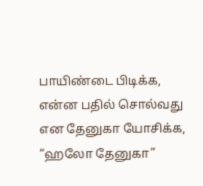பாயிண்டை பிடிக்க, என்ன பதில் சொல்வது என தேனுகா யோசிக்க, “ஹலோ தேனுகா”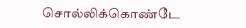சொல்லிக்கொண்டே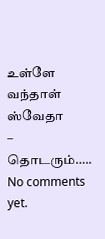உள்ளே வந்தாள் ஸ்வேதா
– தொடரும்…..
No comments yet.